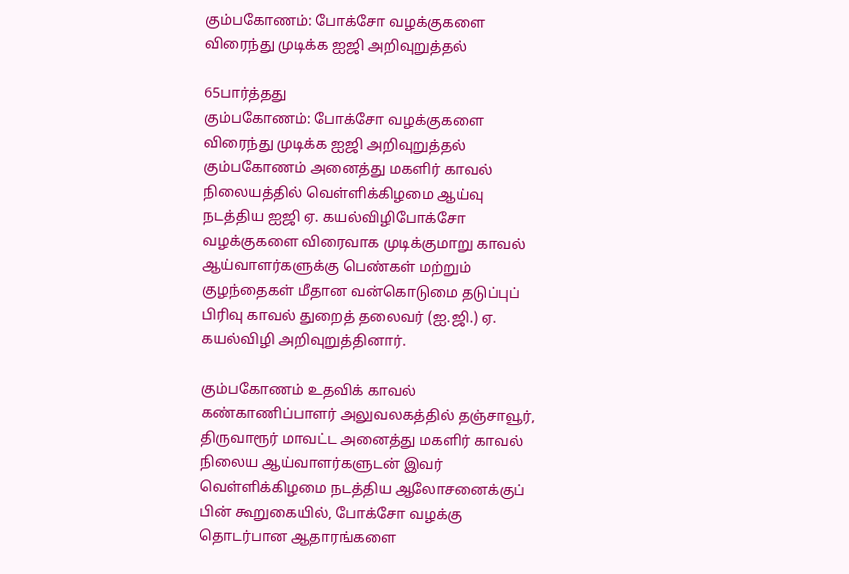கும்பகோணம்: போக்சோ வழக்குகளை விரைந்து முடிக்க ஐஜி அறிவுறுத்தல்

65பார்த்தது
கும்பகோணம்: போக்சோ வழக்குகளை விரைந்து முடிக்க ஐஜி அறிவுறுத்தல்
கும்பகோணம் அனைத்து மகளிர் காவல் நிலையத்தில் வெள்ளிக்கிழமை ஆய்வு நடத்திய ஐஜி ஏ. கயல்விழிபோக்சோ வழக்குகளை விரைவாக முடிக்குமாறு காவல் ஆய்வாளர்களுக்கு பெண்கள் மற்றும் குழந்தைகள் மீதான வன்கொடுமை தடுப்புப் பிரிவு காவல் துறைத் தலைவர் (ஐ.ஜி.) ஏ. கயல்விழி அறிவுறுத்தினார்.

கும்பகோணம் உதவிக் காவல் கண்காணிப்பாளர் அலுவலகத்தில் தஞ்சாவூர், திருவாரூர் மாவட்ட அனைத்து மகளிர் காவல் நிலைய ஆய்வாளர்களுடன் இவர் வெள்ளிக்கிழமை நடத்திய ஆலோசனைக்குப் பின் கூறுகையில், போக்சோ வழக்கு தொடர்பான ஆதாரங்களை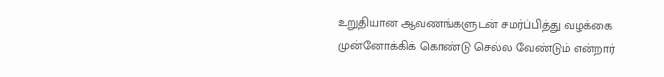உறுதியான ஆவணங்களுடன் சமர்ப்பித்து வழக்கை முன்னோக்கிக் கொண்டு செல்ல வேண்டும் என்றார்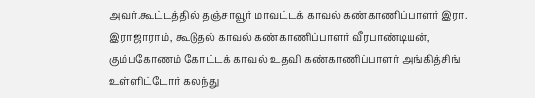அவர்.கூட்டத்தில் தஞ்சாவூர் மாவட்டக் காவல் கண்காணிப்பாளர் இரா. இராஜாராம், கூடுதல் காவல் கண்காணிப்பாளர் வீரபாண்டியன், கும்பகோணம் கோட்டக் காவல் உதவி கண்காணிப்பாளர் அங்கித்சிங் உள்ளிட்டோர் கலந்து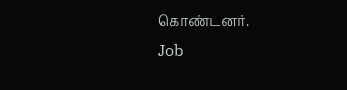கொண்டனர்.
Job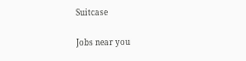Suitcase

Jobs near you